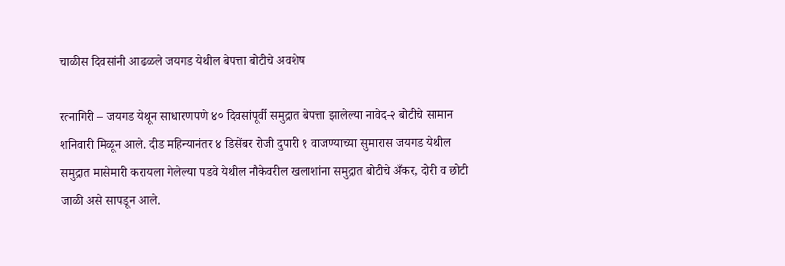चाळीस दिवसांनी आढळले जयगड येथील बेपत्ता बोटीचे अवशेष

रत्नागिरी – जयगड येथून साधारणपणे ४० दिवसांपूर्वी समुद्रात बेपत्ता झालेल्या नावेद-२ बोटीचे सामान शनिवारी मिळून आले. दीड महिन्यानंतर ४ डिसेंबर रोजी दुपारी १ वाजण्याच्या सुमारास जयगड येथील समुद्रात मासेमारी करायला गेलेल्या पडवे येथील नौकेवरील खलाशांना समुद्रात बोटीचे अँकर, दोरी व छोटी जाळी असे सापडून आले.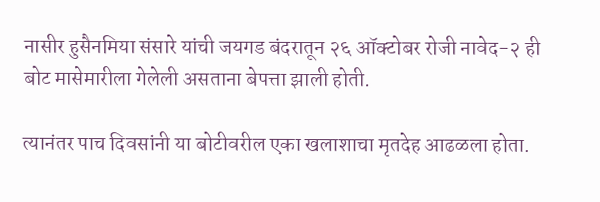नासीर हुसैनमिया संसारे यांची जयगड बंदरातून २६ ऑक्टोबर रोजी नावेद-२ ही बोट मासेमारीला गेलेली असताना बेपत्ता झाली होती.

त्यानंतर पाच दिवसांनी या बोटीवरील एका खलाशाचा मृतदेह आढळला होता.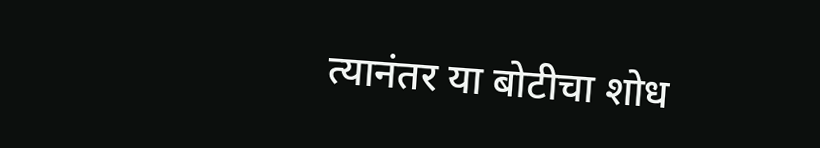त्यानंतर या बोटीचा शोध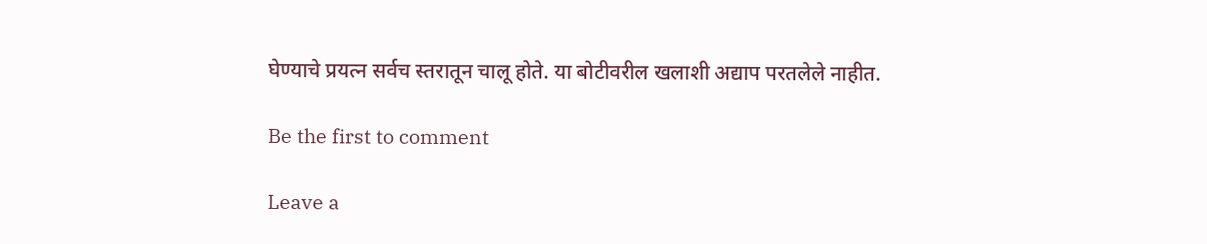घेण्याचे प्रयत्न सर्वच स्तरातून चालू होते. या बोटीवरील खलाशी अद्याप परतलेले नाहीत.

Be the first to comment

Leave a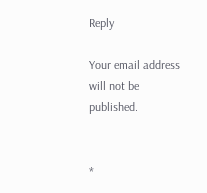Reply

Your email address will not be published.


*